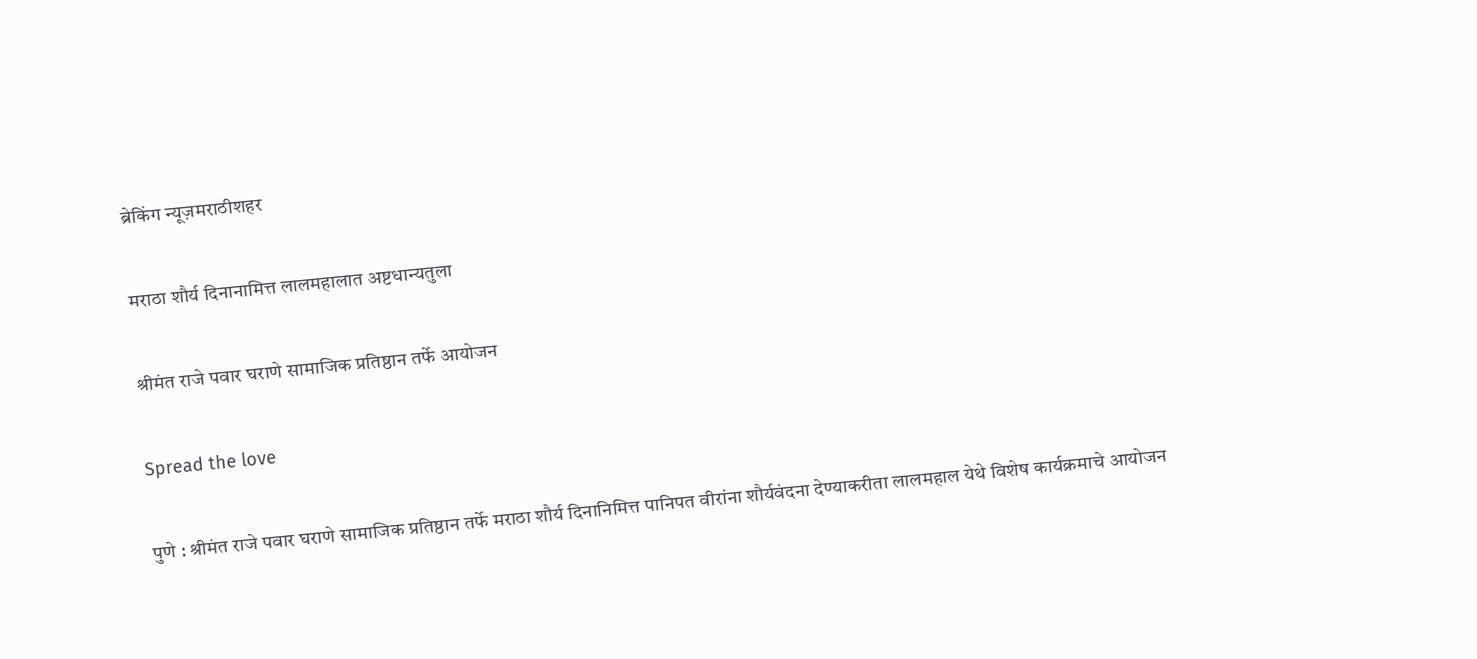ब्रेकिंग न्यूज़मराठीशहर

मराठा शौर्य दिनानामित्त लालमहालात अष्टधान्यतुला

श्रीमंत राजे पवार घराणे सामाजिक प्रतिष्ठान तर्फे आयोजन

Spread the love

पुणे : श्रीमंत राजे पवार घराणे सामाजिक प्रतिष्ठान तर्फे मराठा शौर्य दिनानिमित्त पानिपत वीरांना शौर्यवंदना देण्याकरीता लालमहाल येथे विशेष कार्यक्रमाचे आयोजन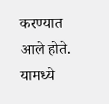करण्यात आले होते. यामध्ये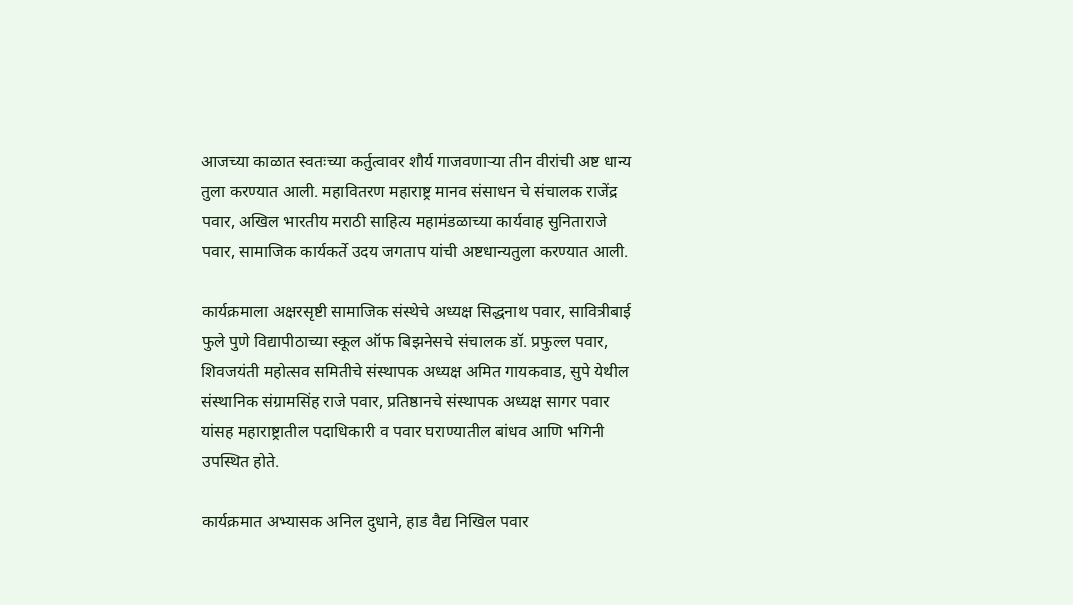आजच्या काळात स्वतःच्या कर्तुत्वावर शौर्य गाजवणाऱ्या तीन वीरांची अष्ट धान्य तुला करण्यात आली. महावितरण महाराष्ट्र मानव संसाधन चे संचालक राजेंद्र पवार, अखिल भारतीय मराठी साहित्य महामंडळाच्या कार्यवाह सुनिताराजे पवार, सामाजिक कार्यकर्ते उदय जगताप यांची अष्टधान्यतुला करण्यात आली.

कार्यक्रमाला अक्षरसृष्टी सामाजिक संस्थेचे अध्यक्ष सिद्धनाथ पवार, सावित्रीबाई फुले पुणे विद्यापीठाच्या स्कूल ऑफ बिझनेसचे संचालक डॉ. प्रफुल्ल पवार, शिवजयंती महोत्सव समितीचे संस्थापक अध्यक्ष अमित गायकवाड, सुपे येथील संस्थानिक संग्रामसिंह राजे पवार, प्रतिष्ठानचे संस्थापक अध्यक्ष सागर पवार यांसह महाराष्ट्रातील पदाधिकारी व पवार घराण्यातील बांधव आणि भगिनी उपस्थित होते.

कार्यक्रमात अभ्यासक अनिल दुधाने, हाड वैद्य निखिल पवार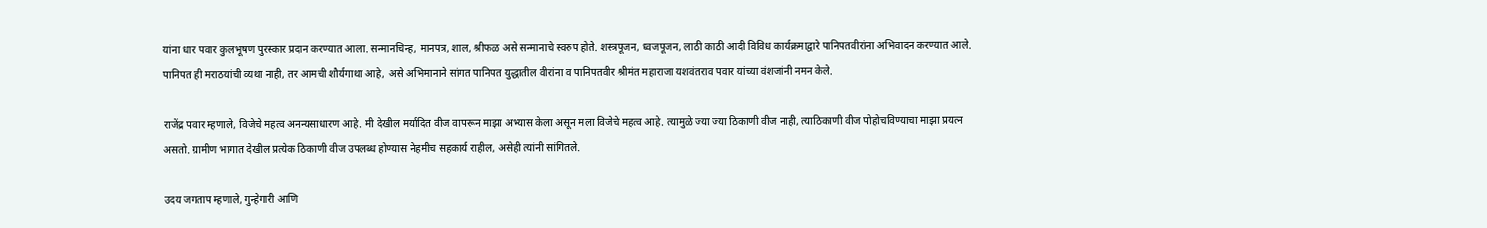यांना धार पवार कुलभूषण पुरस्कार प्रदान करण्यात आला. सन्मानचिन्ह, मानपत्र, शाल, श्रीफळ असे सन्मानाचे स्वरुप होते. शस्त्रपूजन, ध्वजपूजन, लाठी काठी आदी विविध कार्यक्रमाद्वारे पानिपतवीरांना अभिवादन करण्यात आले. पानिपत ही मराठयांची व्यथा नाही, तर आमची शौर्यगाथा आहे, असे अभिमानाने सांगत पानिपत युद्धातील वीरांना व पानिपतवीर श्रीमंत महाराजा यशवंतराव पवार यांच्या वंशजांनी नमन केले.

राजेंद्र पवार म्हणाले, विजेचे महत्व अनन्यसाधारण आहे. मी देखील मर्यादित वीज वापरून माझा अभ्यास केला असून मला विजेचे महत्व आहे. त्यामुळे ज्या ज्या ठिकाणी वीज नाही, त्याठिकाणी वीज पोहोचविण्याचा माझा प्रयत्न असतो. ग्रामीण भागात देखील प्रत्येक ठिकाणी वीज उपलब्ध होण्यास नेहमीच सहकार्य राहील, असेही त्यांनी सांगितले.

उदय जगताप म्हणाले, गुन्हेगारी आणि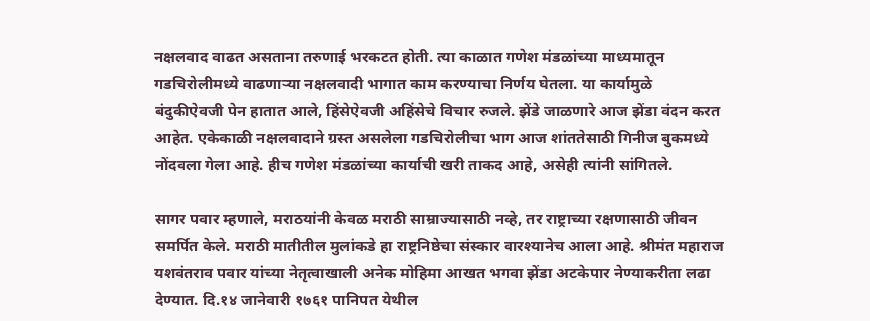नक्षलवाद वाढत असताना तरुणाई भरकटत होती. त्या काळात गणेश मंडळांच्या माध्यमातून गडचिरोलीमध्ये वाढणाऱ्या नक्षलवादी भागात काम करण्याचा निर्णय घेतला. या कार्यामुळे बंदुकीऐवजी पेन हातात आले, हिंसेऐवजी अहिंसेचे विचार रुजले. झेंडे जाळणारे आज झेंडा वंदन करत आहेत. एकेकाळी नक्षलवादाने ग्रस्त असलेला गडचिरोलीचा भाग आज शांततेसाठी गिनीज बुकमध्ये नोंदवला गेला आहे. हीच गणेश मंडळांच्या कार्याची खरी ताकद आहे, असेही त्यांनी सांगितले.

सागर पवार म्हणाले, मराठयांनी केवळ मराठी साम्राज्यासाठी नव्हे, तर राष्ट्राच्या रक्षणासाठी जीवन समर्पित केले. मराठी मातीतील मुलांकडे हा राष्ट्रनिष्ठेचा संस्कार वारश्यानेच आला आहे. श्रीमंत महाराज यशवंतराव पवार यांच्या नेतृत्वाखाली अनेक मोहिमा आखत भगवा झेंडा अटकेपार नेण्याकरीता लढा देण्यात. दि.१४ जानेवारी १७६१ पानिपत येथील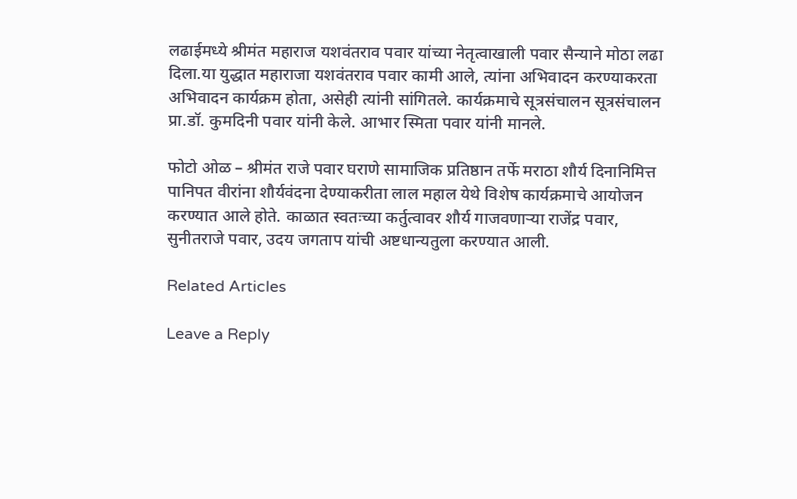लढाईमध्ये श्रीमंत महाराज यशवंतराव पवार यांच्या नेतृत्वाखाली पवार सैन्याने मोठा लढा दिला.या युद्धात महाराजा यशवंतराव पवार कामी आले, त्यांना अभिवादन करण्याकरता अभिवादन कार्यक्रम होता, असेही त्यांनी सांगितले. कार्यक्रमाचे सूत्रसंचालन सूत्रसंचालन प्रा.डॉ. कुमदिनी पवार यांनी केले. आभार स्मिता पवार यांनी मानले.

फोटो ओळ – श्रीमंत राजे पवार घराणे सामाजिक प्रतिष्ठान तर्फे मराठा शौर्य दिनानिमित्त पानिपत वीरांना शौर्यवंदना देण्याकरीता लाल महाल येथे विशेष कार्यक्रमाचे आयोजन करण्यात आले होते. काळात स्वतःच्या कर्तुत्वावर शौर्य गाजवणाऱ्या राजेंद्र पवार, सुनीतराजे पवार, उदय जगताप यांची अष्टधान्यतुला करण्यात आली.

Related Articles

Leave a Reply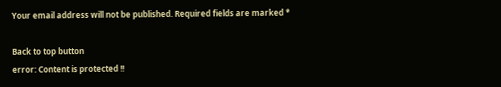Your email address will not be published. Required fields are marked *

Back to top button
error: Content is protected !!